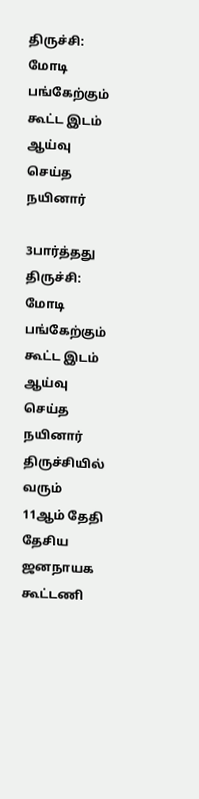திருச்சி: மோடி பங்கேற்கும் கூட்ட இடம் ஆய்வு செய்த நயினார்

3பார்த்தது
திருச்சி: மோடி பங்கேற்கும் கூட்ட இடம் ஆய்வு செய்த நயினார்
திருச்சியில் வரும் 11ஆம் தேதி தேசிய ஜனநாயக கூட்டணி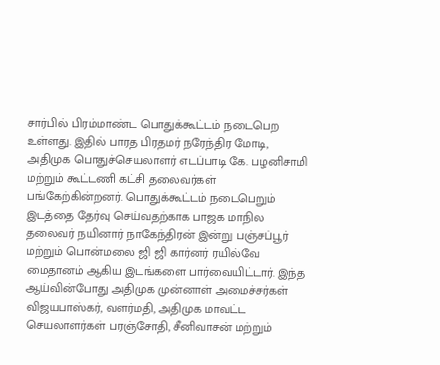சார்பில் பிரம்மாண்ட பொதுக்கூட்டம் நடைபெற உள்ளது. இதில் பாரத பிரதமர் நரேந்திர மோடி, அதிமுக பொதுச்செயலாளர் எடப்பாடி கே. பழனிசாமி மற்றும் கூட்டணி கட்சி தலைவர்கள் பங்கேற்கின்றனர். பொதுக்கூட்டம் நடைபெறும் இடத்தை தேர்வு செய்வதற்காக பாஜக மாநில தலைவர் நயினார் நாகேந்திரன் இன்று பஞ்சப்பூர் மற்றும் பொன்மலை ஜி ஜி கார்னர் ரயில்வே மைதானம் ஆகிய இடங்களை பார்வையிட்டார். இந்த ஆய்வின்போது அதிமுக முன்னாள் அமைச்சர்கள் விஜயபாஸ்கர், வளர்மதி, அதிமுக மாவட்ட செயலாளர்கள் பரஞ்சோதி, சீனிவாசன் மற்றும்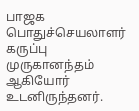பாஜக‌ பொதுச்செயலாளர் கருப்பு முருகானந்தம் ஆகியோர் உடனிருந்தனர்.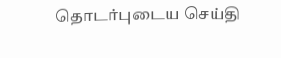தொடர்புடைய செய்தி